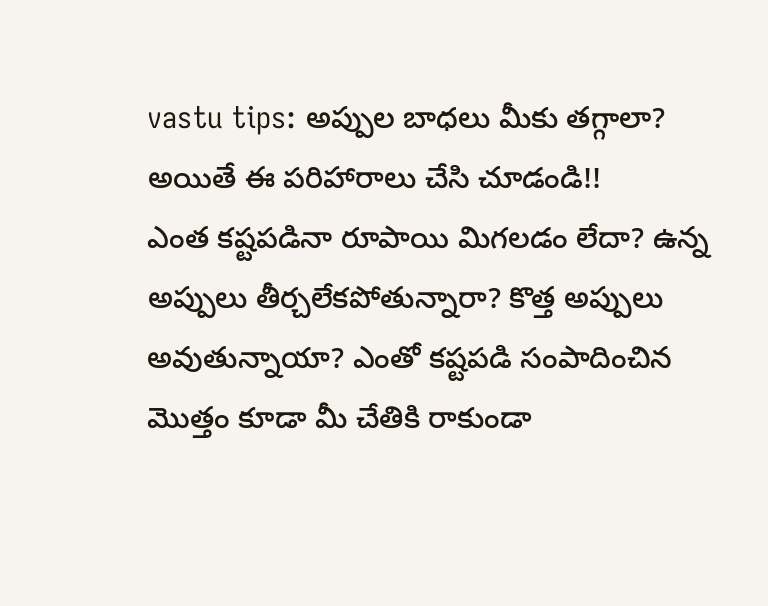vastu tips: అప్పుల బాధలు మీకు తగ్గాలా? అయితే ఈ పరిహారాలు చేసి చూడండి!!
ఎంత కష్టపడినా రూపాయి మిగలడం లేదా? ఉన్న అప్పులు తీర్చలేకపోతున్నారా? కొత్త అప్పులు అవుతున్నాయా? ఎంతో కష్టపడి సంపాదించిన మొత్తం కూడా మీ చేతికి రాకుండా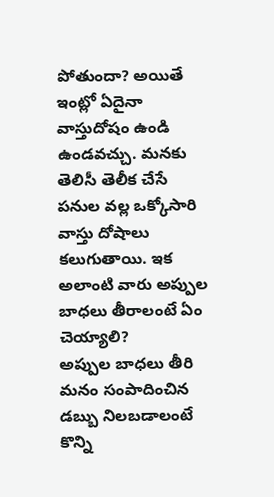పోతుందా? అయితే ఇంట్లో ఏదైనా వాస్తుదోషం ఉండి ఉండవచ్చు. మనకు తెలిసీ తెలీక చేసే పనుల వల్ల ఒక్కోసారి వాస్తు దోషాలు కలుగుతాయి. ఇక అలాంటి వారు అప్పుల బాధలు తీరాలంటే ఏం చెయ్యాలి?
అప్పుల బాధలు తీరి మనం సంపాదించిన డబ్బు నిలబడాలంటే కొన్ని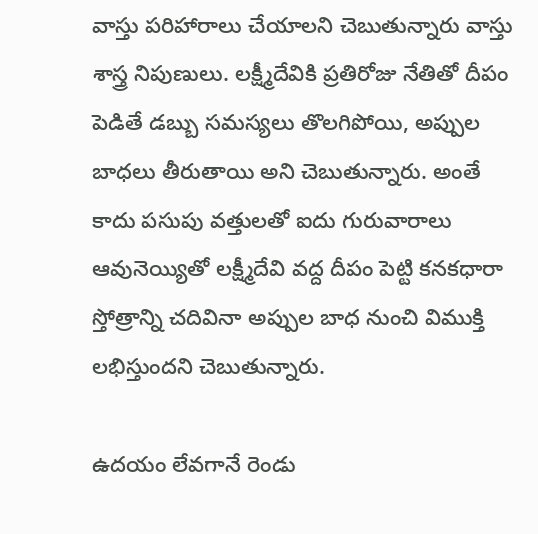వాస్తు పరిహారాలు చేయాలని చెబుతున్నారు వాస్తు శాస్త్ర నిపుణులు. లక్ష్మీదేవికి ప్రతిరోజు నేతితో దీపం పెడితే డబ్బు సమస్యలు తొలగిపోయి, అప్పుల బాధలు తీరుతాయి అని చెబుతున్నారు. అంతే కాదు పసుపు వత్తులతో ఐదు గురువారాలు ఆవునెయ్యితో లక్ష్మీదేవి వద్ద దీపం పెట్టి కనకధారా స్తోత్రాన్ని చదివినా అప్పుల బాధ నుంచి విముక్తి లభిస్తుందని చెబుతున్నారు.

ఉదయం లేవగానే రెండు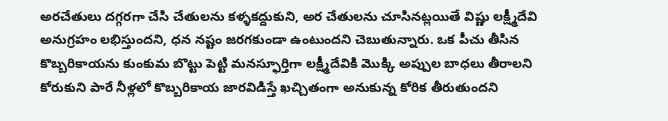అరచేతులు దగ్గరగా చేసి చేతులను కళ్ళకద్దుకుని, అర చేతులను చూసినట్లయితే విష్ణు లక్ష్మీదేవి అనుగ్రహం లభిస్తుందని, ధన నష్టం జరగకుండా ఉంటుందని చెబుతున్నారు. ఒక పీచు తీసిన కొబ్బరికాయను కుంకుమ బొట్టు పెట్టి మనస్ఫూర్తిగా లక్ష్మీదేవికి మొక్కి అప్పుల బాధలు తీరాలని కోరుకుని పారే నీళ్లలో కొబ్బరికాయ జారవిడిస్తే ఖచ్చితంగా అనుకున్న కోరిక తీరుతుందని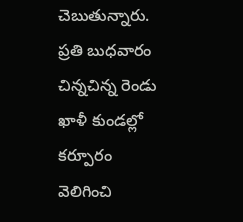చెబుతున్నారు.
ప్రతి బుధవారం చిన్నచిన్న రెండు ఖాళీ కుండల్లో కర్పూరం వెలిగించి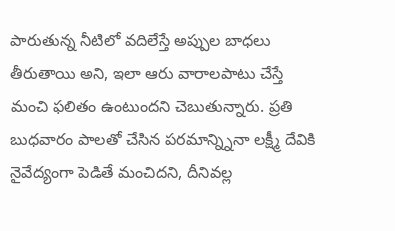పారుతున్న నీటిలో వదిలేస్తే అప్పుల బాధలు తీరుతాయి అని, ఇలా ఆరు వారాలపాటు చేస్తే మంచి ఫలితం ఉంటుందని చెబుతున్నారు. ప్రతి బుధవారం పాలతో చేసిన పరమాన్న్నినా లక్ష్మీ దేవికి నైవేద్యంగా పెడితే మంచిదని, దీనివల్ల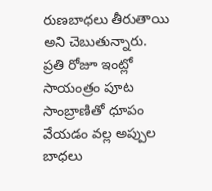రుణబాధలు తీరుతాయి అని చెబుతున్నారు.
ప్రతి రోజూ ఇంట్లో సాయంత్రం పూట సాంబ్రాణితో ధూపం వేయడం వల్ల అప్పుల బాధలు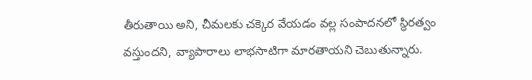తీరుతాయి అని, చీమలకు చక్కెర వేయడం వల్ల సంపాదనలో స్థిరత్వం వస్తుందని, వ్యాపారాలు లాభసాటిగా మారతాయని చెబుతున్నారు.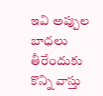ఇవి అప్పుల బాధలు తీరేందుకు కొన్ని వాస్తు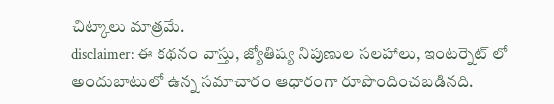చిట్కాలు మాత్రమే.
disclaimer: ఈ కథనం వాస్తు, జ్యోతిష్య నిపుణుల సలహాలు, ఇంటర్నెట్ లో అందుబాటులో ఉన్న సమాచారం ఆధారంగా రూపొందించబడినది.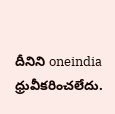దీనిని oneindia ధ్రువీకరించలేదు.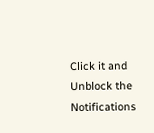Click it and Unblock the Notifications